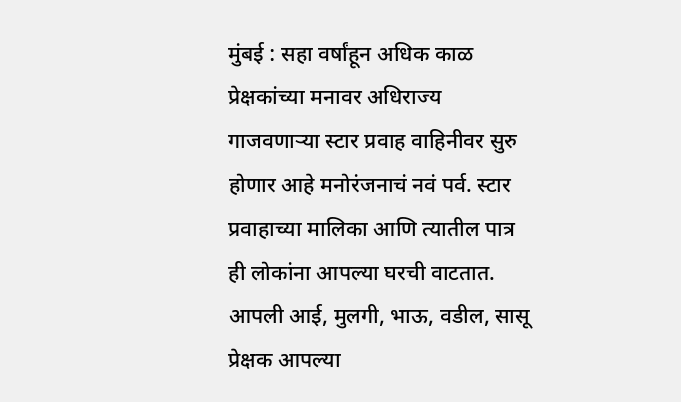मुंबई : सहा वर्षांहून अधिक काळ प्रेक्षकांच्या मनावर अधिराज्य गाजवणाऱ्या स्टार प्रवाह वाहिनीवर सुरु होणार आहे मनोरंजनाचं नवं पर्व. स्टार प्रवाहाच्या मालिका आणि त्यातील पात्र ही लोकांना आपल्या घरची वाटतात. आपली आई, मुलगी, भाऊ, वडील, सासू प्रेक्षक आपल्या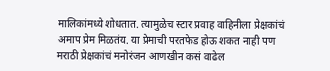मालिकांमध्ये शोधतात. त्यामुळेच स्टार प्रवाह वाहिनीला प्रेक्षकांचं अमाप प्रेम मिळतंय. या प्रेमाची परतफेड होऊ शकत नाही पण मराठी प्रेक्षकांचं मनोरंजन आणखीन कसं वाढेल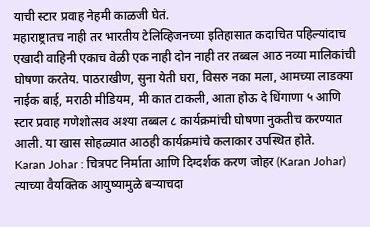याची स्टार प्रवाह नेहमी काळजी घेतं.
महाराष्ट्रातच नाही तर भारतीय टेलिव्हिजनच्या इतिहासात कदाचित पहिल्यांदाच एखादी वाहिनी एकाच वेळी एक नाही दोन नाही तर तब्बल आठ नव्या मालिकांची घोषणा करतेय. पाठराखीण, सुना येती घरा, विसरु नका मला, आमच्या लाडक्या नाईक बाई, मराठी मीडियम, मी कात टाकली, आता होऊ दे धिंगाणा ५ आणि स्टार प्रवाह गणेशोत्सव अश्या तब्बल ८ कार्यक्रमांची घोषणा नुकतीच करण्यात आली. या खास सोहळ्यात आठही कार्यक्रमांचे कलाकार उपस्थित होते.
Karan Johar : चित्रपट निर्माता आणि दिग्दर्शक करण जोहर (Karan Johar) त्याच्या वैयक्तिक आयुष्यामुळे बऱ्याचदा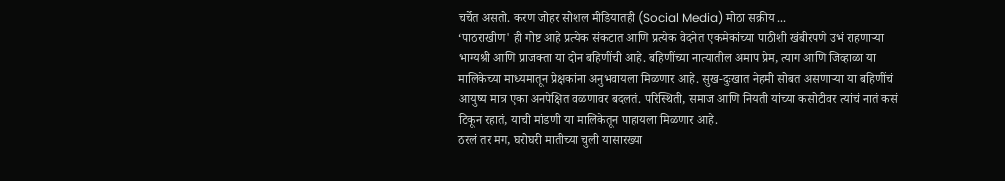चर्चेत असतो. करण जोहर सोशल मीडियातही (Social Media) मोठा सक्रीय ...
‘पाठराखीण' ही गोष्ट आहे प्रत्येक संकटात आणि प्रत्येक वेदनेत एकमेकांच्या पाठीशी खंबीरपणे उभं राहणाऱ्या भाग्यश्री आणि प्राजक्ता या दोन बहिणींची आहे. बहिणींच्या नात्यातील अमाप प्रेम, त्याग आणि जिव्हाळा या मालिकेच्या माध्यमातून प्रेक्षकांना अनुभवायला मिळणार आहे. सुख-दुःखात नेहमी सोबत असणाऱ्या या बहिणींचं आयुष्य मात्र एका अनपेक्षित वळणावर बदलतं. परिस्थिती, समाज आणि नियती यांच्या कसोटीवर त्यांचं नातं कसं टिकून रहातं, याची मांडणी या मालिकेतून पाहायला मिळणार आहे.
ठरलं तर मग, घरोघरी मातीच्या चुली यासारख्या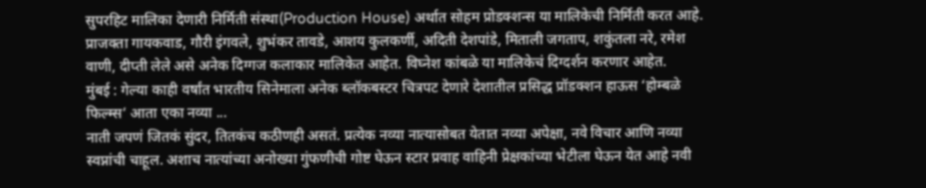सुपरहिट मालिका देणारी निर्मिती संस्था(Production House) अर्थात सोहम प्रोडक्शन्स या मालिकेची निर्मिती करत आहे. प्राजक्ता गायकवाड, गौरी इंगवले, शुभंकर तावडे, आशय कुलकर्णी, अदिती देशपांडे, मिताली जगताप, शकुंतला नरे, रमेश वाणी, दीप्ती लेले असे अनेक दिग्गज कलाकार मालिकेत आहेत. विघ्नेश कांबळे या मालिकेचं दिग्दर्शन करणार आहेत.
मुंबई : गेल्या काही वर्षांत भारतीय सिनेमाला अनेक ब्लॉकबस्टर चित्रपट देणारे देशातील प्रसिद्ध प्रॉडक्शन हाऊस ‘होम्बळे फिल्म्स’ आता एका नव्या ...
नाती जपणं जितकं सुंदर, तितकंच कठीणही असतं. प्रत्येक नव्या नात्यासोबत येतात नव्या अपेक्षा, नवे विचार आणि नव्या स्वप्नांची चाहूल. अशाच नात्यांच्या अनोख्या गुंफणीची गोष्ट घेऊन स्टार प्रवाह वाहिनी प्रेक्षकांच्या भेटीला घेऊन येत आहे नवी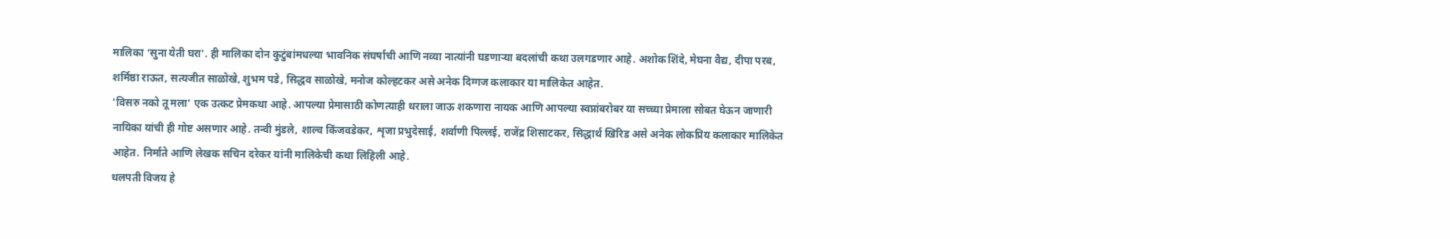मालिका ‘सुना येती घरा'. ही मालिका दोन कुटुंबांमधल्या भावनिक संघर्षाची आणि नव्या नात्यांनी घडणाऱ्या बदलांची कथा उलगडणार आहे. अशोक शिंदे, मेघना वैद्य, दीपा परब, शर्मिष्ठा राऊत, सत्यजीत साळोखे, शुभम पडे, सिद्धव साळोखे, मनोज कोल्हटकर असे अनेक दिग्गज कलाकार या मालिकेत आहेत.
'विसरु नको तू मला' एक उत्कट प्रेमकथा आहे. आपल्या प्रेमासाठी कोणत्याही थराला जाऊ शकणारा नायक आणि आपल्या स्वप्नांबरोबर या सच्च्या प्रेमाला सोबत घेऊन जाणारी नायिका यांची ही गोष्ट असणार आहे. तन्वी मुंडले, शाल्व किंजवडेकर, शृजा प्रभुदेसाई, शर्वाणी पिल्लई, राजेंद्र शिसाटकर, सिद्धार्थ खिरिड असे अनेक लोकप्रिय कलाकार मालिकेत आहेत. निर्माते आणि लेखक सचिन दरेकर यांनी मालिकेची कथा लिहिली आहे.
थलपती विजय हे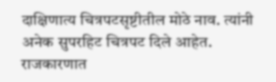दाक्षिणात्य चित्रपटसृष्टीतील मोठे नाव. त्यांनी अनेक सुपरहिट चित्रपट दिले आहेत. राजकारणात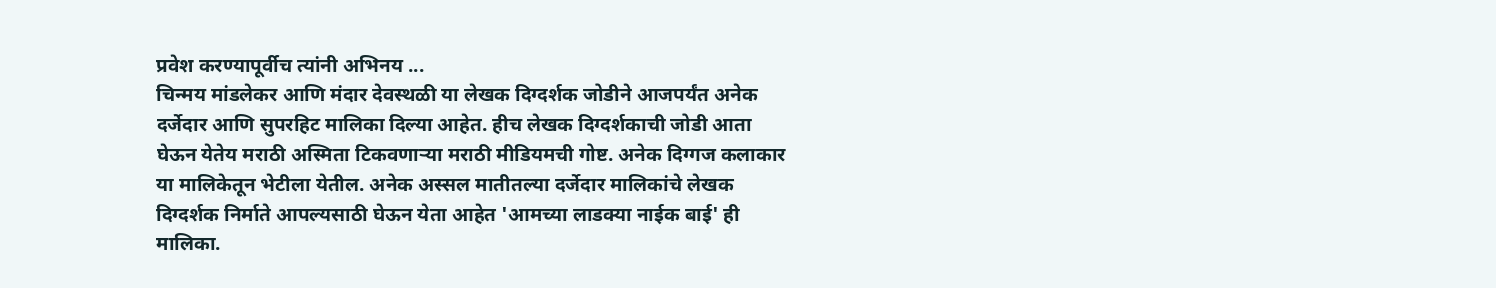प्रवेश करण्यापूर्वीच त्यांनी अभिनय ...
चिन्मय मांडलेकर आणि मंदार देवस्थळी या लेखक दिग्दर्शक जोडीने आजपर्यंत अनेक दर्जेदार आणि सुपरहिट मालिका दिल्या आहेत. हीच लेखक दिग्दर्शकाची जोडी आता घेऊन येतेय मराठी अस्मिता टिकवणाऱ्या मराठी मीडियमची गोष्ट. अनेक दिग्गज कलाकार या मालिकेतून भेटीला येतील. अनेक अस्सल मातीतल्या दर्जेदार मालिकांचे लेखक दिग्दर्शक निर्माते आपल्यसाठी घेऊन येता आहेत 'आमच्या लाडक्या नाईक बाई' ही मालिका.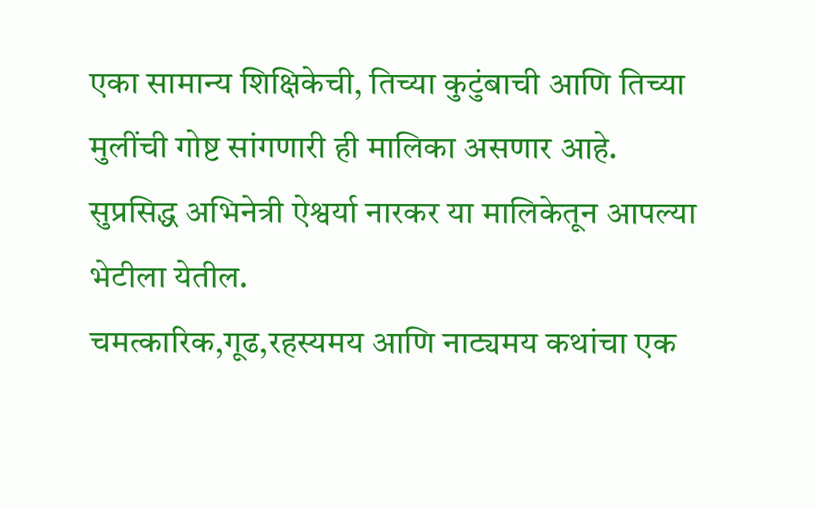एका सामान्य शिक्षिकेची, तिच्या कुटुंबाची आणि तिच्या मुलींची गोष्ट सांगणारी ही मालिका असणार आहे. सुप्रसिद्ध अभिनेत्री ऐश्वर्या नारकर या मालिकेतून आपल्या भेटीला येतील.
चमत्कारिक,गूढ,रहस्यमय आणि नाट्यमय कथांचा एक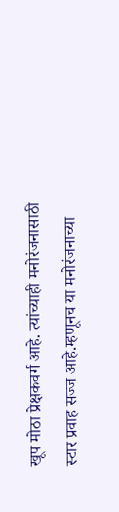खूप मोठा प्रेक्षकवर्ग आहे. त्यांच्याही मनोरंजनासाठी स्टार प्रवाह सज्ज आहे.म्हणूनच या मनोरंजनाच्या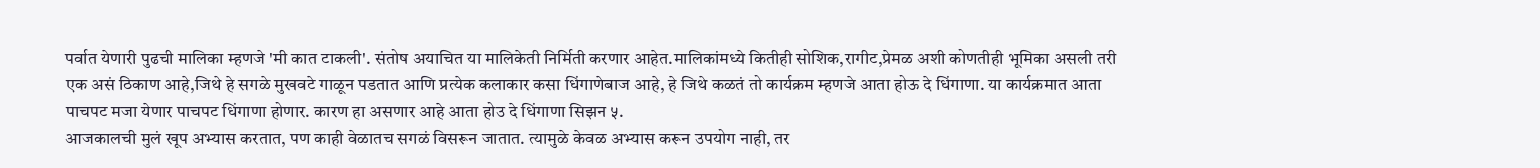पर्वात येणारी पुढची मालिका म्हणजे 'मी कात टाकली'. संतोष अयाचित या मालिकेती निर्मिती करणार आहेत.मालिकांमध्ये कितीही सोशिक,रागीट,प्रेमळ अशी कोणतीही भूमिका असली तरी एक असं ठिकाण आहे,जिथे हे सगळे मुखवटे गाळून पडतात आणि प्रत्येक कलाकार कसा धिंगाणेबाज आहे, हे जिथे कळतं तो कार्यक्रम म्हणजे आता होऊ दे धिंगाणा. या कार्यक्रमात आता पाचपट मजा येणार पाचपट धिंगाणा होणार. कारण हा असणार आहे आता होउ दे धिंगाणा सिझन ५.
आजकालची मुलं खूप अभ्यास करतात, पण काही वेळातच सगळं विसरून जातात. त्यामुळे केवळ अभ्यास करून उपयोग नाही, तर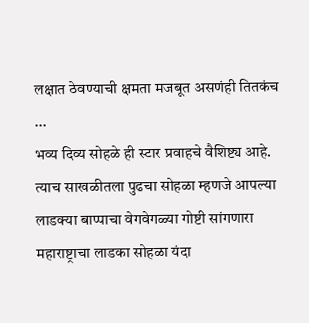लक्षात ठेवण्याची क्षमता मजबूत असणंही तितकंच ...
भव्य दिव्य सोहळे ही स्टार प्रवाहचे वैशिष्ट्य आहे. त्याच साखळीतला पुढचा सोहळा म्हणजे आपल्या लाडक्या बाप्पाचा वेगवेगळ्या गोष्टी सांगणारा महाराष्ट्राचा लाडका सोहळा यंदा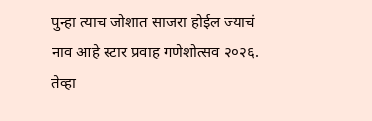पुन्हा त्याच जोशात साजरा होईल ज्याचं नाव आहे स्टार प्रवाह गणेशोत्सव २०२६. तेव्हा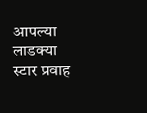आपल्या लाडक्या स्टार प्रवाह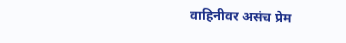वाहिनीवर असंच प्रेम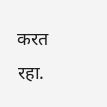करत रहा.